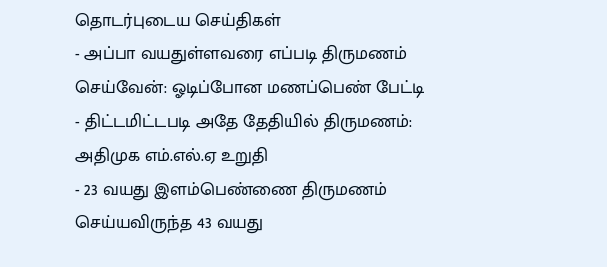தொடர்புடைய செய்திகள்
- அப்பா வயதுள்ளவரை எப்படி திருமணம் செய்வேன்: ஓடிப்போன மணப்பெண் பேட்டி
- திட்டமிட்டபடி அதே தேதியில் திருமணம்: அதிமுக எம்.எல்.ஏ உறுதி
- 23 வயது இளம்பெண்ணை திருமணம் செய்யவிருந்த 43 வயது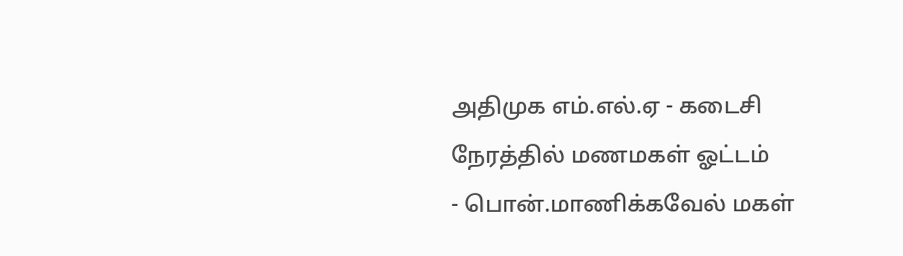அதிமுக எம்.எல்.ஏ - கடைசி நேரத்தில் மணமகள் ஓட்டம்
- பொன்.மாணிக்கவேல் மகள்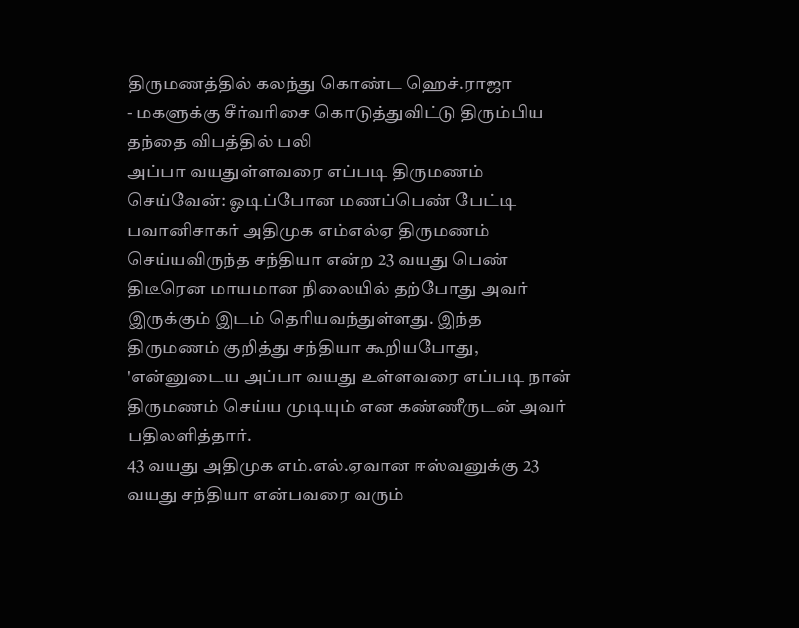திருமணத்தில் கலந்து கொண்ட ஹெச்.ராஜா
- மகளுக்கு சீர்வரிசை கொடுத்துவிட்டு திரும்பிய தந்தை விபத்தில் பலி
அப்பா வயதுள்ளவரை எப்படி திருமணம் செய்வேன்: ஓடிப்போன மணப்பெண் பேட்டி
பவானிசாகர் அதிமுக எம்எல்ஏ திருமணம் செய்யவிருந்த சந்தியா என்ற 23 வயது பெண் திடீரென மாயமான நிலையில் தற்போது அவர் இருக்கும் இடம் தெரியவந்துள்ளது. இந்த திருமணம் குறித்து சந்தியா கூறியபோது, 'என்னுடைய அப்பா வயது உள்ளவரை எப்படி நான் திருமணம் செய்ய முடியும் என கண்ணீருடன் அவர் பதிலளித்தார்.
43 வயது அதிமுக எம்.எல்.ஏவான ஈஸ்வனுக்கு 23 வயது சந்தியா என்பவரை வரும்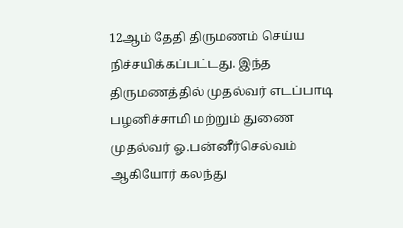12ஆம் தேதி திருமணம் செய்ய நிச்சயிக்கப்பட்டது. இந்த திருமணத்தில் முதல்வர் எடப்பாடி பழனிச்சாமி மற்றும் துணை முதல்வர் ஓ.பன்னீர்செல்வம் ஆகியோர் கலந்து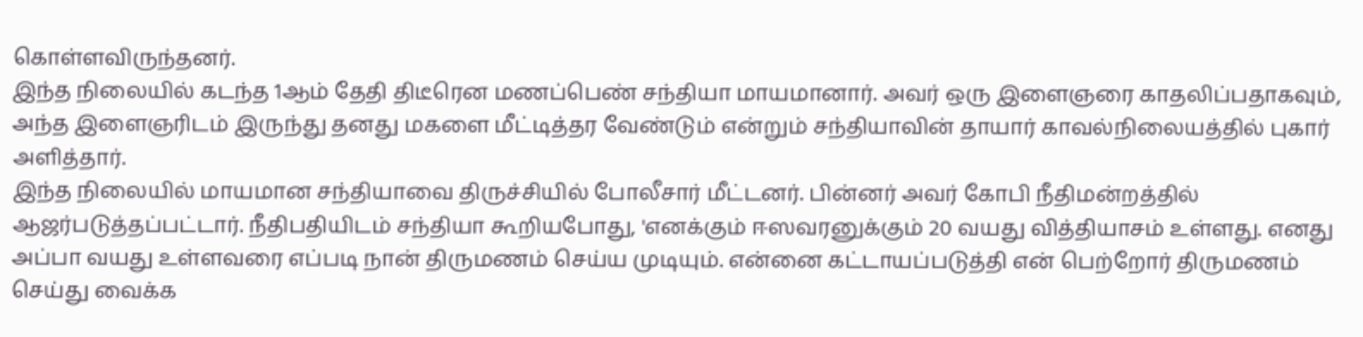கொள்ளவிருந்தனர்.
இந்த நிலையில் கடந்த 1ஆம் தேதி திடீரென மணப்பெண் சந்தியா மாயமானார். அவர் ஒரு இளைஞரை காதலிப்பதாகவும், அந்த இளைஞரிடம் இருந்து தனது மகளை மீட்டித்தர வேண்டும் என்றும் சந்தியாவின் தாயார் காவல்நிலையத்தில் புகார் அளித்தார்.
இந்த நிலையில் மாயமான சந்தியாவை திருச்சியில் போலீசார் மீட்டனர். பின்னர் அவர் கோபி நீதிமன்றத்தில் ஆஜர்படுத்தப்பட்டார். நீதிபதியிடம் சந்தியா கூறியபோது, 'எனக்கும் ஈஸவரனுக்கும் 20 வயது வித்தியாசம் உள்ளது. எனது அப்பா வயது உள்ளவரை எப்படி நான் திருமணம் செய்ய முடியும். என்னை கட்டாயப்படுத்தி என் பெற்றோர் திருமணம் செய்து வைக்க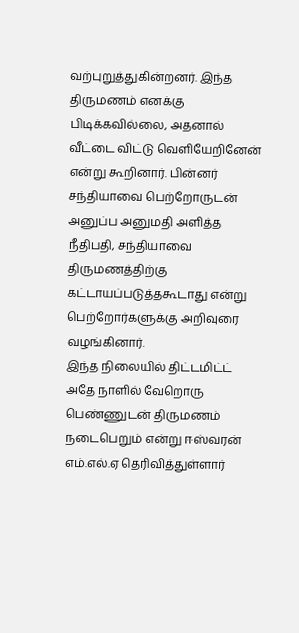வற்புறுத்துகின்றனர். இந்த திருமணம் எனக்கு பிடிக்கவில்லை, அதனால் வீட்டை விட்டு வெளியேறினேன் என்று கூறினார். பின்னர் சந்தியாவை பெற்றோருடன் அனுப்ப அனுமதி அளித்த நீதிபதி, சந்தியாவை திருமணத்திற்கு கட்டாயப்படுத்தகூடாது என்று பெற்றோர்களுக்கு அறிவுரை வழங்கினார்.
இந்த நிலையில் திட்டமிட்ட் அதே நாளில் வேறொரு பெண்ணுடன் திருமணம் நடைபெறும் என்று ஈஸ்வரன் எம்.எல்.ஏ தெரிவித்துள்ளார்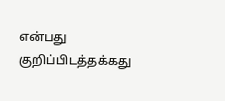என்பது குறிப்பிடத்தக்கது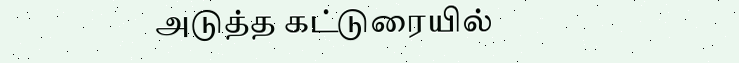அடுத்த கட்டுரையில்